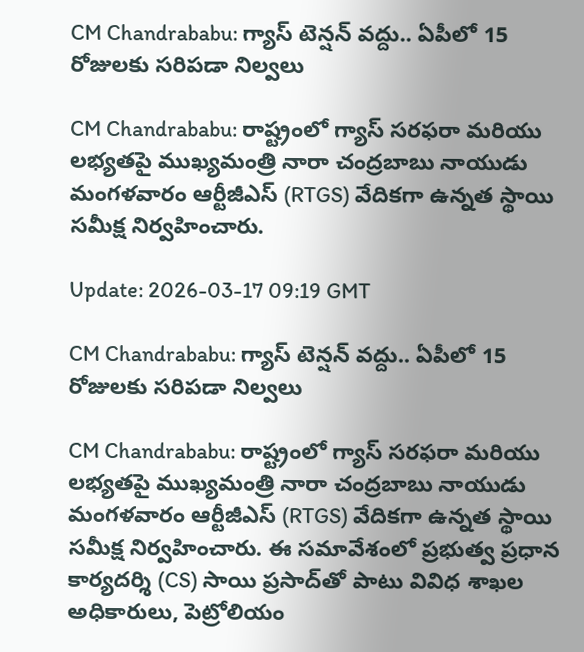CM Chandrababu: గ్యాస్ టెన్షన్ వద్దు.. ఏపీలో 15 రోజులకు సరిపడా నిల్వలు

CM Chandrababu: రాష్ట్రంలో గ్యాస్ సరఫరా మరియు లభ్యతపై ముఖ్యమంత్రి నారా చంద్రబాబు నాయుడు మంగళవారం ఆర్టీజీఎస్ (RTGS) వేదికగా ఉన్నత స్థాయి సమీక్ష నిర్వహించారు.

Update: 2026-03-17 09:19 GMT

CM Chandrababu: గ్యాస్ టెన్షన్ వద్దు.. ఏపీలో 15 రోజులకు సరిపడా నిల్వలు

CM Chandrababu: రాష్ట్రంలో గ్యాస్ సరఫరా మరియు లభ్యతపై ముఖ్యమంత్రి నారా చంద్రబాబు నాయుడు మంగళవారం ఆర్టీజీఎస్ (RTGS) వేదికగా ఉన్నత స్థాయి సమీక్ష నిర్వహించారు. ఈ సమావేశంలో ప్రభుత్వ ప్రధాన కార్యదర్శి (CS) సాయి ప్రసాద్‌తో పాటు వివిధ శాఖల అధికారులు, పెట్రోలియం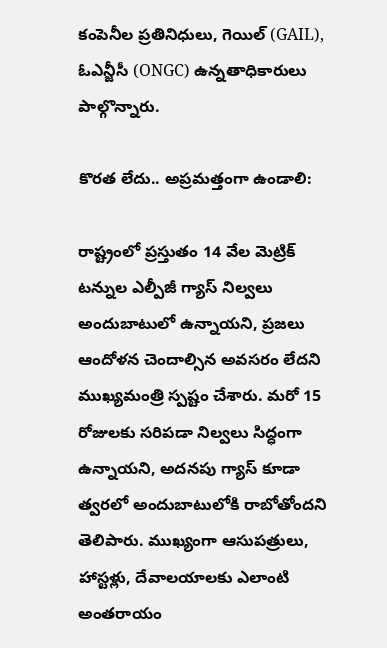కంపెనీల ప్రతినిధులు, గెయిల్ (GAIL), ఓఎన్జీసీ (ONGC) ఉన్నతాధికారులు పాల్గొన్నారు.

కొరత లేదు.. అప్రమత్తంగా ఉండాలి:

రాష్ట్రంలో ప్రస్తుతం 14 వేల మెట్రిక్ టన్నుల ఎల్పీజీ గ్యాస్ నిల్వలు అందుబాటులో ఉన్నాయని, ప్రజలు ఆందోళన చెందాల్సిన అవసరం లేదని ముఖ్యమంత్రి స్పష్టం చేశారు. మరో 15 రోజులకు సరిపడా నిల్వలు సిద్ధంగా ఉన్నాయని, అదనపు గ్యాస్ కూడా త్వరలో అందుబాటులోకి రాబోతోందని తెలిపారు. ముఖ్యంగా ఆసుపత్రులు, హాస్టళ్లు, దేవాలయాలకు ఎలాంటి అంతరాయం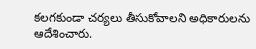కలగకుండా చర్యలు తీసుకోవాలని అధికారులను ఆదేశించారు.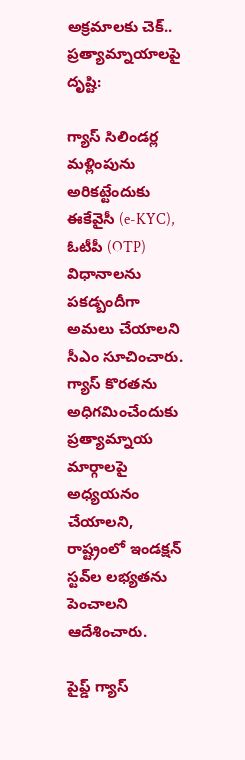అక్రమాలకు చెక్.. ప్రత్యామ్నాయాలపై దృష్టి:

గ్యాస్ సిలిండర్ల మళ్లింపును అరికట్టేందుకు ఈకేవైసీ (e-KYC), ఓటీపీ (OTP) విధానాలను పకడ్బందీగా అమలు చేయాలని సీఎం సూచించారు. గ్యాస్ కొరతను అధిగమించేందుకు ప్రత్యామ్నాయ మార్గాలపై అధ్యయనం చేయాలని, రాష్ట్రంలో ఇండక్షన్ స్టవ్‌ల లభ్యతను పెంచాలని ఆదేశించారు.

పైప్డ్ గ్యాస్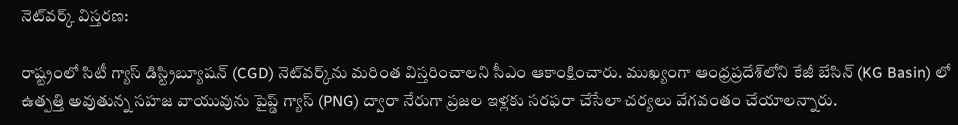నెట్‌వర్క్ విస్తరణ:

రాష్ట్రంలో సిటీ గ్యాస్ డిస్ట్రిబ్యూషన్ (CGD) నెట్‌వర్క్‌ను మరింత విస్తరించాలని సీఎం ఆకాంక్షించారు. ముఖ్యంగా ఆంధ్రప్రదేశ్‌లోని కేజీ బేసిన్ (KG Basin) లో ఉత్పత్తి అవుతున్న సహజ వాయువును పైప్డ్ గ్యాస్ (PNG) ద్వారా నేరుగా ప్రజల ఇళ్లకు సరఫరా చేసేలా చర్యలు వేగవంతం చేయాలన్నారు.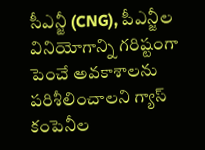సీఎన్జీ (CNG), పీఎన్జీల వినియోగాన్ని గరిష్టంగా పెంచే అవకాశాలను పరిశీలించాలని గ్యాస్ కంపెనీల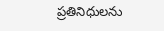ప్రతినిధులను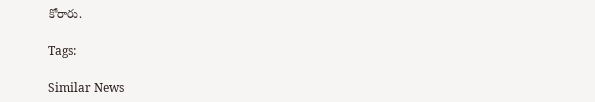కోరారు.

Tags:

Similar News